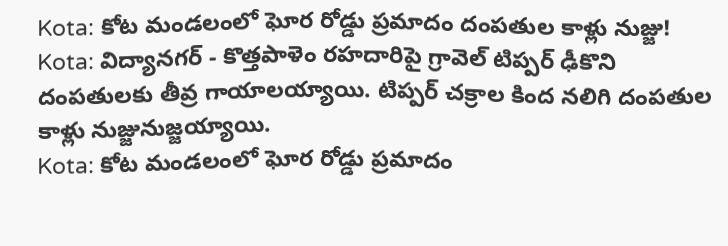Kota: కోట మండలంలో ఘోర రోడ్డు ప్రమాదం దంపతుల కాళ్లు నుజ్జు!
Kota: విద్యానగర్ - కొత్తపాళెం రహదారిపై గ్రావెల్ టిప్పర్ ఢీకొని దంపతులకు తీవ్ర గాయాలయ్యాయి. టిప్పర్ చక్రాల కింద నలిగి దంపతుల కాళ్లు నుజ్జునుజ్జయ్యాయి.
Kota: కోట మండలంలో ఘోర రోడ్డు ప్రమాదం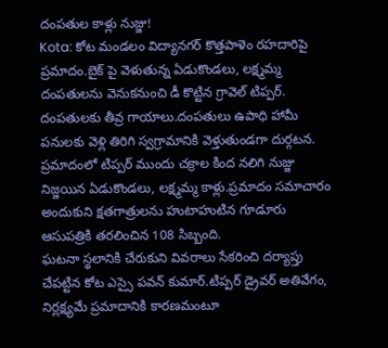దంపతుల కాళ్లు నుజ్జు!
Kota: కోట మండలం విద్యానగర్ కొత్తపాళెం రహదారిపై ప్రమాదం.బైక్ పై వెళుతున్న ఏడుకొండలు, లక్ష్మమ్మ దంపతులను వెనుకనుంచి డీ కొట్టిన గ్రావెల్ టిప్పర్. దంపతులకు తీవ్ర గాయాలు.దంపతులు ఉపాధి హామీ పనులకు వెళ్లి తిరిగి స్వగ్రామానికి వెళ్తుతుండగా దుర్గటన.
ప్రమాదంలో టిప్పర్ ముందు చక్రాల కింద నలిగి నుజ్జు నిజ్జయిన ఏడుకొండలు, లక్ష్మమ్మ కాళ్లు.ప్రమాదం సమాచారం అందుకుని క్షతగాత్రులను హుటాహుటిన గూడూరు ఆసుపత్రికి తరలించిన 108 సిబ్బంది.
ఘటనా స్థలానికి చేరుకుని వివరాలు సేకరించి దర్యాప్తు చేపట్టిన కోట ఎస్సై పవన్ కుమార్.టిప్పర్ డ్రైవర్ అతివేగం, నిర్లక్ష్యమే ప్రమాదానికి కారణమంటూ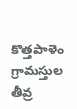కొత్తపాళెం గ్రామస్తుల తీవ్ర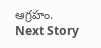ఆగ్రహం.
Next Story